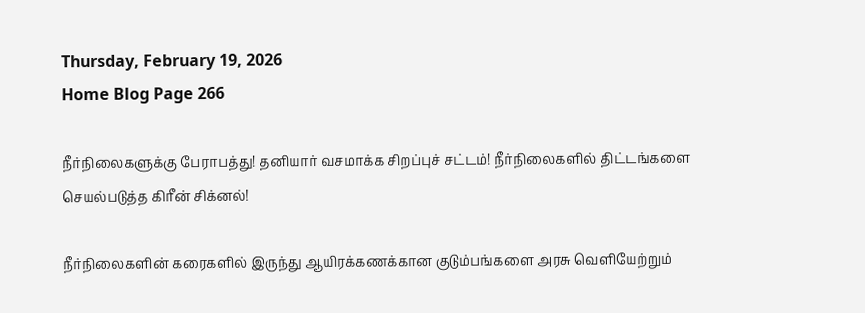Thursday, February 19, 2026
Home Blog Page 266

நீர்நிலைகளுக்கு பேராபத்து! தனியார் வசமாக்க சிறப்புச் சட்டம்! நீர்நிலைகளில் திட்டங்களை செயல்படுத்த கிரீன் சிக்னல்!

நீர்நிலைகளின் கரைகளில் இருந்து ஆயிரக்கணக்கான குடும்பங்களை அரசு வெளியேற்றும்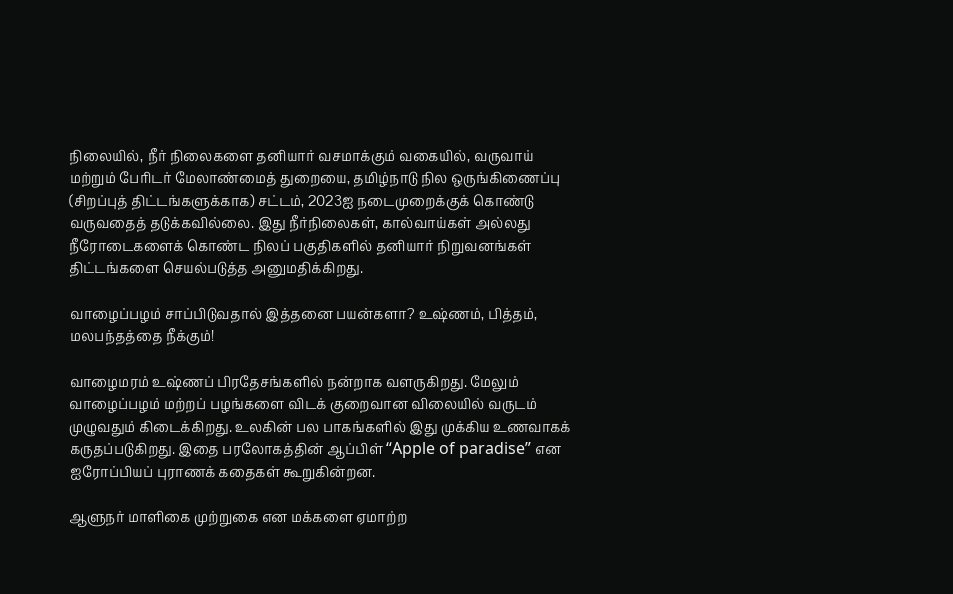நிலையில், நீர் நிலைகளை தனியார் வசமாக்கும் வகையில், வருவாய் மற்றும் பேரிடர் மேலாண்மைத் துறையை, தமிழ்நாடு நில ஒருங்கிணைப்பு (சிறப்புத் திட்டங்களுக்காக) சட்டம், 2023ஐ நடைமுறைக்குக் கொண்டு வருவதைத் தடுக்கவில்லை. இது நீர்நிலைகள், கால்வாய்கள் அல்லது நீரோடைகளைக் கொண்ட நிலப் பகுதிகளில் தனியார் நிறுவனங்கள் திட்டங்களை செயல்படுத்த அனுமதிக்கிறது.

வாழைப்பழம் சாப்பிடுவதால் இத்தனை பயன்களா? உஷ்ணம், பித்தம், மலபந்தத்தை நீக்கும்!

வாழைமரம் உஷ்ணப் பிரதேசங்களில் நன்றாக வளருகிறது. மேலும் வாழைப்பழம் மற்றப் பழங்களை விடக் குறைவான விலையில் வருடம் முழுவதும் கிடைக்கிறது. உலகின் பல பாகங்களில் இது முக்கிய உணவாகக் கருதப்படுகிறது. இதை பரலோகத்தின் ஆப்பிள் “Apple of paradise” என ஐரோப்பியப் புராணக் கதைகள் கூறுகின்றன.

ஆளுநர் மாளிகை முற்றுகை என மக்களை ஏமாற்ற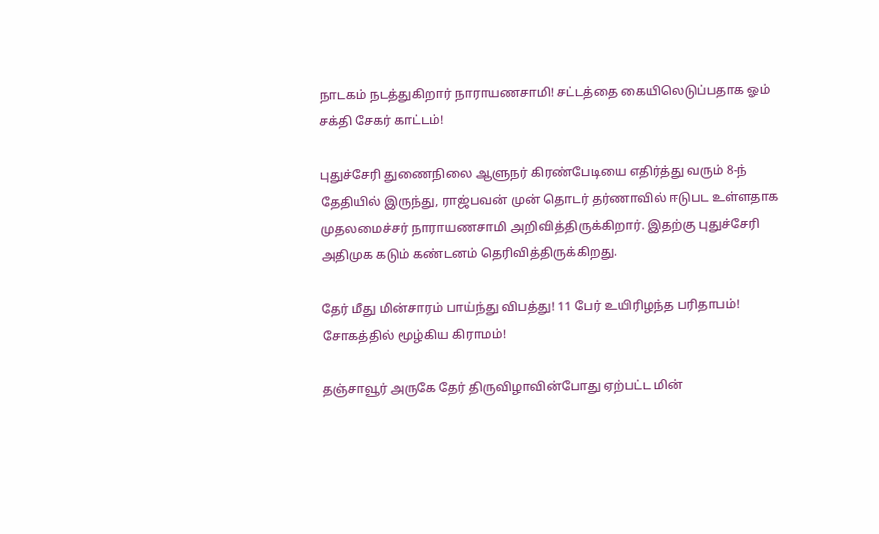நாடகம் நடத்துகிறார் நாராயணசாமி! சட்டத்தை கையிலெடுப்பதாக ஓம் சக்தி சேகர் காட்டம்!

புதுச்சேரி துணைநிலை ஆளுநர் கிரண்பேடியை எதிர்த்து வரும் 8-ந் தேதியில் இருந்து, ராஜ்பவன் முன் தொடர் தர்ணாவில் ஈடுபட உள்ளதாக முதலமைச்சர் நாராயணசாமி அறிவித்திருக்கிறார். இதற்கு புதுச்சேரி அதிமுக கடும் கண்டனம் தெரிவித்திருக்கிறது.

தேர் மீது மின்சாரம் பாய்ந்து விபத்து! 11 பேர் உயிரிழந்த பரிதாபம்! சோகத்தில் மூழ்கிய கிராமம்!

தஞ்சாவூர் அருகே தேர் திருவிழாவின்போது ஏற்பட்ட மின்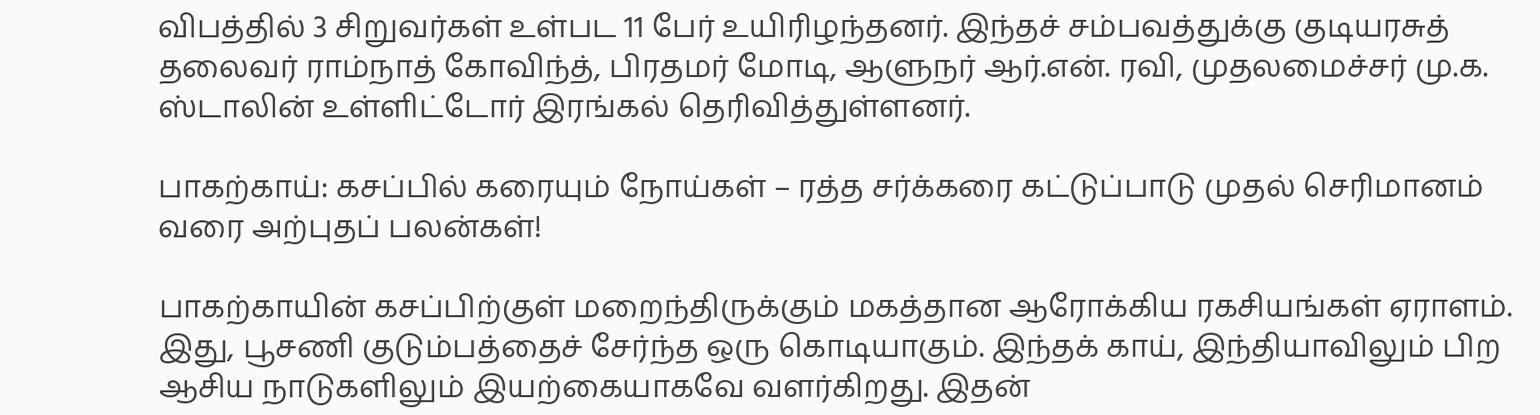விபத்தில் 3 சிறுவர்கள் உள்பட 11 பேர் உயிரிழந்தனர். இந்தச் சம்பவத்துக்கு குடியரசுத் தலைவர் ராம்நாத் கோவிந்த், பிரதமர் மோடி, ஆளுநர் ஆர்.என். ரவி, முதலமைச்சர் மு.க. ஸ்டாலின் உள்ளிட்டோர் இரங்கல் தெரிவித்துள்ளனர்.

பாகற்காய்: கசப்பில் கரையும் நோய்கள் – ரத்த சர்க்கரை கட்டுப்பாடு முதல் செரிமானம் வரை அற்புதப் பலன்கள்!

பாகற்காயின் கசப்பிற்குள் மறைந்திருக்கும் மகத்தான ஆரோக்கிய ரகசியங்கள் ஏராளம். இது, பூசணி குடும்பத்தைச் சேர்ந்த ஒரு கொடியாகும். இந்தக் காய், இந்தியாவிலும் பிற ஆசிய நாடுகளிலும் இயற்கையாகவே வளர்கிறது. இதன்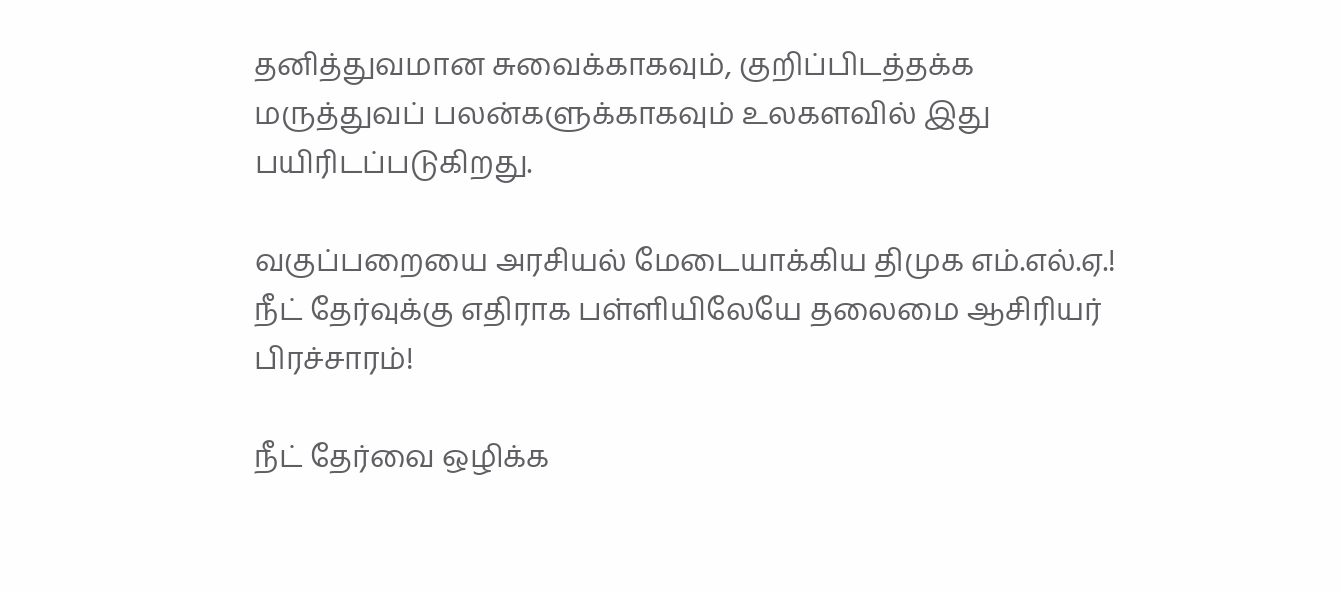தனித்துவமான சுவைக்காகவும், குறிப்பிடத்தக்க மருத்துவப் பலன்களுக்காகவும் உலகளவில் இது பயிரிடப்படுகிறது.

வகுப்பறையை அரசியல் மேடையாக்கிய திமுக எம்.எல்.ஏ.! நீட் தேர்வுக்கு எதிராக பள்ளியிலேயே தலைமை ஆசிரியர் பிரச்சாரம்!

நீட் தேர்வை ஒழிக்க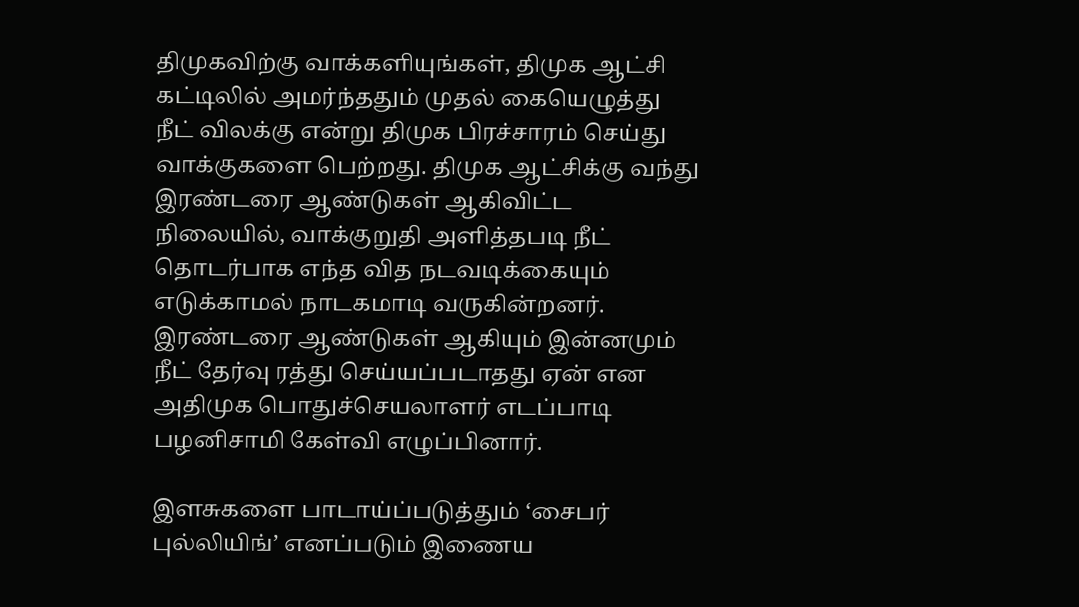திமுகவிற்கு வாக்களியுங்கள், திமுக ஆட்சி கட்டிலில் அமர்ந்ததும் முதல் கையெழுத்து நீட் விலக்கு என்று திமுக பிரச்சாரம் செய்து வாக்குகளை பெற்றது. திமுக ஆட்சிக்கு வந்து இரண்டரை ஆண்டுகள் ஆகிவிட்ட நிலையில், வாக்குறுதி அளித்தபடி நீட் தொடர்பாக எந்த வித நடவடிக்கையும் எடுக்காமல் நாடகமாடி வருகின்றனர். இரண்டரை ஆண்டுகள் ஆகியும் இன்னமும் நீட் தேர்வு ரத்து செய்யப்படாதது ஏன் என அதிமுக பொதுச்செயலாளர் எடப்பாடி பழனிசாமி கேள்வி எழுப்பினார்.

இளசுகளை பாடாய்ப்படுத்தும் ‘சைபர் புல்லியிங்’ எனப்படும் இணைய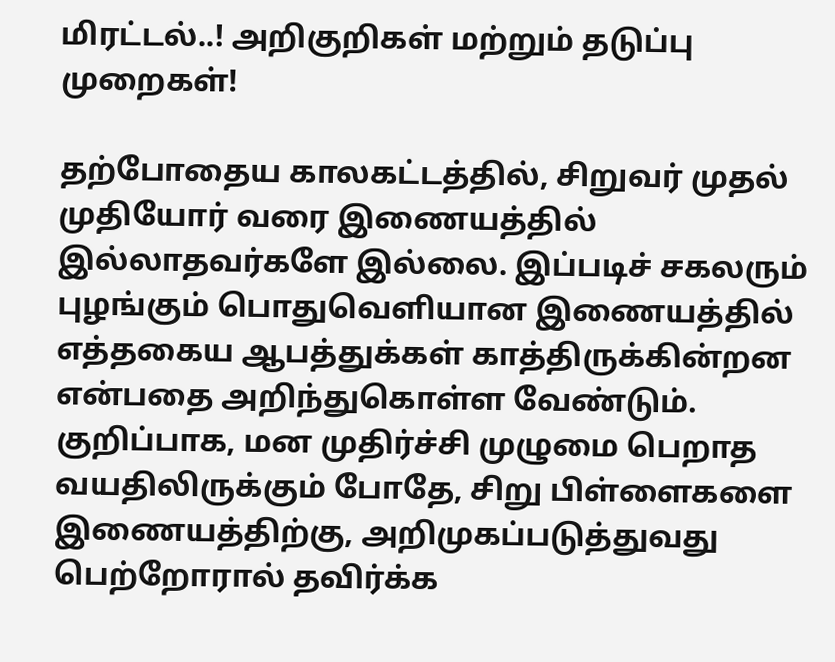மிரட்டல்..! அறிகுறிகள் மற்றும் தடுப்பு முறைகள்!

தற்போதைய காலகட்டத்தில், சிறுவர் முதல் முதியோர் வரை இணையத்தில் இல்லாதவர்களே இல்லை. இப்படிச் சகலரும் புழங்கும் பொதுவெளியான இணையத்தில் எத்தகைய ஆபத்துக்கள் காத்திருக்கின்றன என்பதை அறிந்துகொள்ள வேண்டும். குறிப்பாக, மன முதிர்ச்சி முழுமை பெறாத வயதிலிருக்கும் போதே, சிறு பிள்ளைகளை இணையத்திற்கு, அறிமுகப்படுத்துவது பெற்றோரால் தவிர்க்க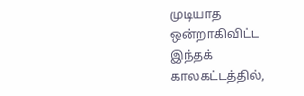முடியாத ஒன்றாகிவிட்ட இந்தக் காலகட்டத்தில்,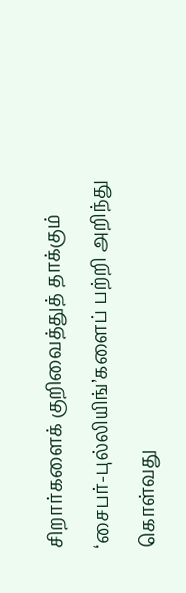சிறார்களைக் குறிவைத்துத் தாக்கும் ‘சைபர்-புல்லியிங்’களைப் பற்றி அறிந்து கொள்வது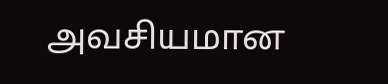அவசியமான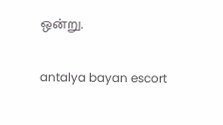ஒன்று.

antalya bayan escort